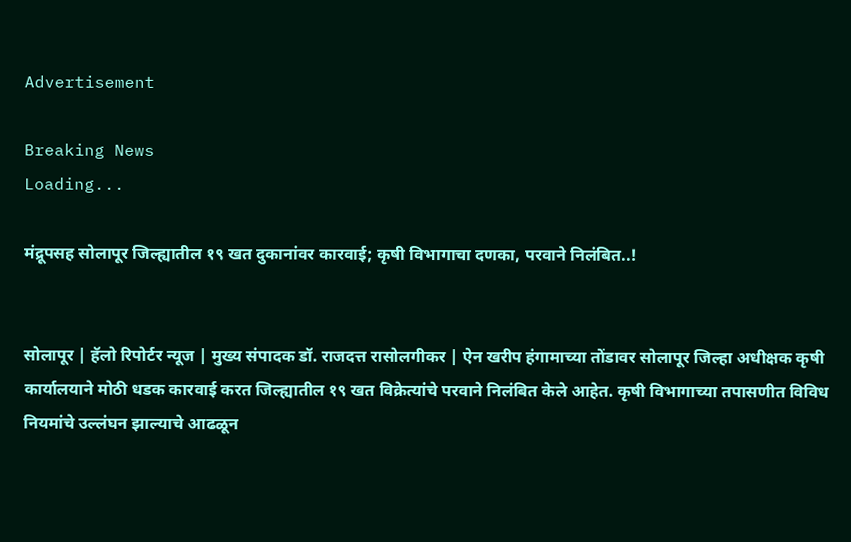Advertisement

Breaking News
Loading...

मंद्रूपसह सोलापूर जिल्ह्यातील १९ खत दुकानांवर कारवाई; कृषी विभागाचा दणका, परवाने निलंबित..!


सोलापूर | हॅलो रिपोर्टर न्यूज | मुख्य संपादक डॉ. राजदत्त रासोलगीकर | ऐन खरीप हंगामाच्या तोंडावर सोलापूर जिल्हा अधीक्षक कृषी कार्यालयाने मोठी धडक कारवाई करत जिल्ह्यातील १९ खत विक्रेत्यांचे परवाने निलंबित केले आहेत. कृषी विभागाच्या तपासणीत विविध नियमांचे उल्लंघन झाल्याचे आढळून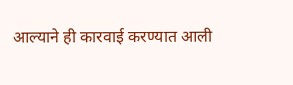आल्याने ही कारवाई करण्यात आली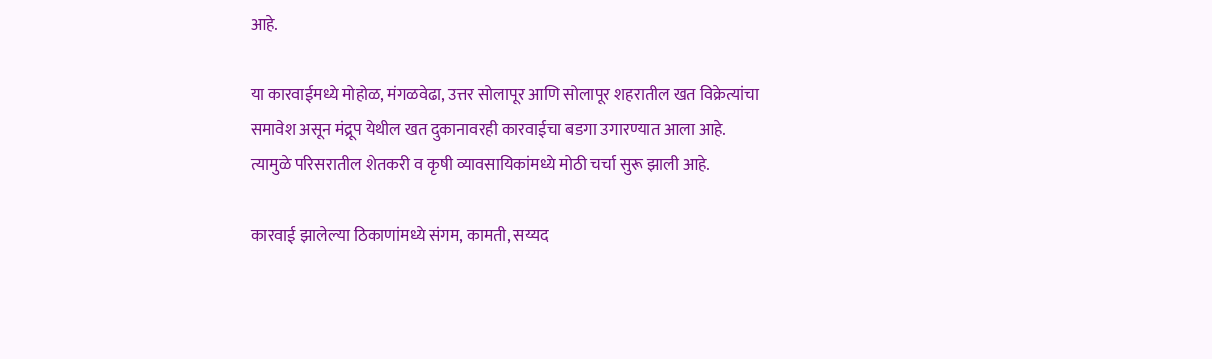आहे.

या कारवाईमध्ये मोहोळ, मंगळवेढा, उत्तर सोलापूर आणि सोलापूर शहरातील खत विक्रेत्यांचा समावेश असून मंद्रूप येथील खत दुकानावरही कारवाईचा बडगा उगारण्यात आला आहे. त्यामुळे परिसरातील शेतकरी व कृषी व्यावसायिकांमध्ये मोठी चर्चा सुरू झाली आहे.

कारवाई झालेल्या ठिकाणांमध्ये संगम, कामती, सय्यद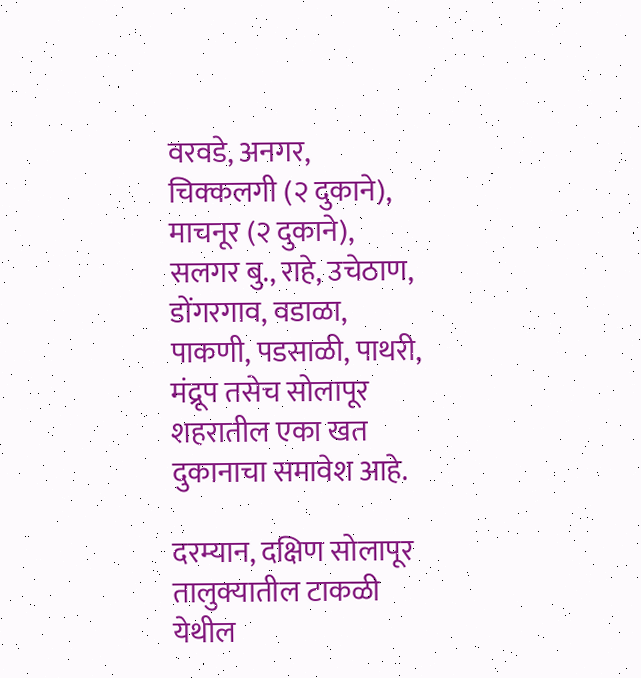वरवडे, अनगर, चिक्कलगी (२ दुकाने), माचनूर (२ दुकाने), सलगर बु., राहे, उचेठाण, डोंगरगाव, वडाळा, पाकणी, पडसाळी, पाथरी, मंद्रूप तसेच सोलापूर शहरातील एका खत दुकानाचा समावेश आहे.

दरम्यान, दक्षिण सोलापूर तालुक्यातील टाकळी येथील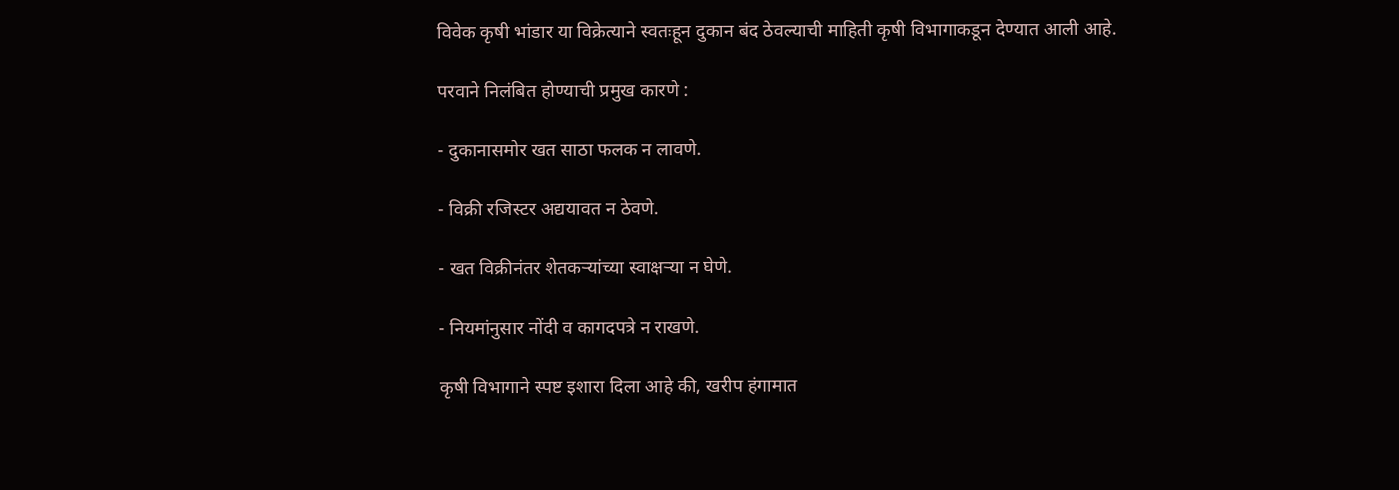विवेक कृषी भांडार या विक्रेत्याने स्वतःहून दुकान बंद ठेवल्याची माहिती कृषी विभागाकडून देण्यात आली आहे.

परवाने निलंबित होण्याची प्रमुख कारणे :

- दुकानासमोर खत साठा फलक न लावणे.

- विक्री रजिस्टर अद्ययावत न ठेवणे.

- खत विक्रीनंतर शेतकऱ्यांच्या स्वाक्षऱ्या न घेणे.

- नियमांनुसार नोंदी व कागदपत्रे न राखणे.

कृषी विभागाने स्पष्ट इशारा दिला आहे की, खरीप हंगामात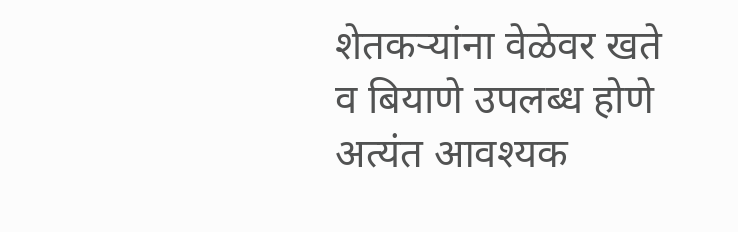शेतकऱ्यांना वेळेवर खते व बियाणे उपलब्ध होणे अत्यंत आवश्यक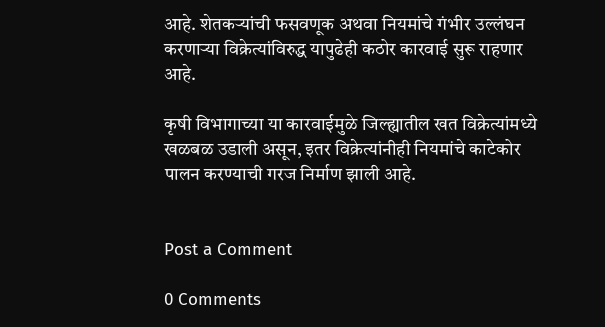आहे. शेतकऱ्यांची फसवणूक अथवा नियमांचे गंभीर उल्लंघन करणाऱ्या विक्रेत्यांविरुद्ध यापुढेही कठोर कारवाई सुरू राहणार आहे.

कृषी विभागाच्या या कारवाईमुळे जिल्ह्यातील खत विक्रेत्यांमध्ये खळबळ उडाली असून, इतर विक्रेत्यांनीही नियमांचे काटेकोर पालन करण्याची गरज निर्माण झाली आहे.


Post a Comment

0 Comments